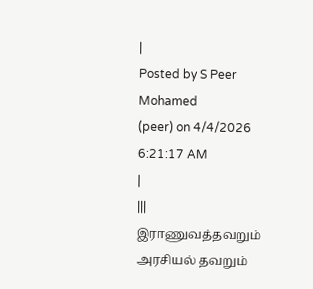|
Posted by S Peer Mohamed
(peer) on 4/4/2026 6:21:17 AM
|
|||
இராணுவத்தவறும் அரசியல் தவறும்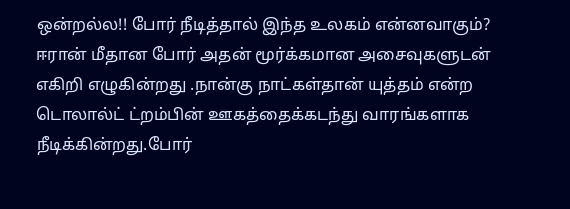ஒன்றல்ல!! போர் நீடித்தால் இந்த உலகம் என்னவாகும்? ஈரான் மீதான போர் அதன் மூர்க்கமான அசைவுகளுடன் எகிறி எழுகின்றது .நான்கு நாட்கள்தான் யுத்தம் என்ற டொலால்ட் ட்றம்பின் ஊகத்தைக்கடந்து வாரங்களாக நீடிக்கின்றது.போர்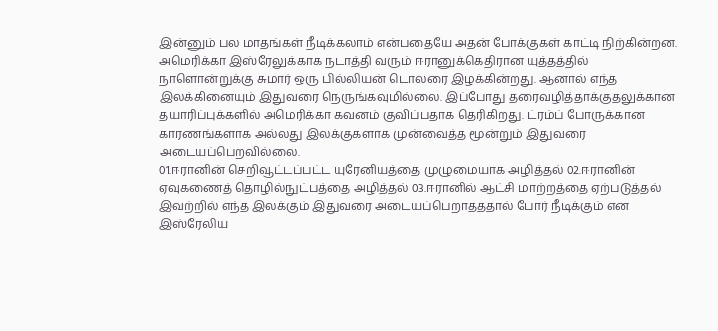இன்னும் பல மாதங்கள் நீடிக்கலாம் என்பதையே அதன் போக்குகள் காட்டி நிற்கின்றன. அமெரிக்கா இஸ்ரேலுக்காக நடாத்தி வரும் ஈரானுக்கெதிரான யுத்தத்தில் நாளொன்றுக்கு சுமார் ஒரு பில்லியன் டொலரை இழக்கின்றது. ஆனால் எந்த இலக்கினையும் இதுவரை நெருங்கவுமில்லை. இப்போது தரைவழித்தாக்குதலுக்கான தயாரிப்புக்களில் அமெரிக்கா கவனம் குவிப்பதாக தெரிகிறது. ட்ரம்ப் போருக்கான காரணங்களாக அல்லது இலக்குகளாக முன்வைத்த மூன்றும் இதுவரை அடையப்பெறவில்லை.
01.ஈரானின் செறிவூட்டப்பட்ட யுரேனியத்தை முழுமையாக அழித்தல் 02.ஈரானின் ஏவுகணைத் தொழில்நுட்பத்தை அழித்தல் 03.ஈரானில் ஆட்சி மாற்றத்தை ஏற்படுத்தல் இவற்றில் எந்த இலக்கும் இதுவரை அடையப்பெறாதததால் போர் நீடிக்கும் என இஸ்ரேலிய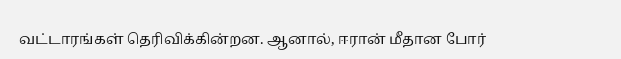வட்டாரங்கள் தெரிவிக்கின்றன. ஆனால், ஈரான் மீதான போர்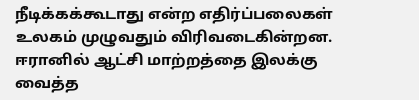நீடிக்கக்கூடாது என்ற எதிர்ப்பலைகள் உலகம் முழுவதும் விரிவடைகின்றன. ஈரானில் ஆட்சி மாற்றத்தை இலக்கு வைத்த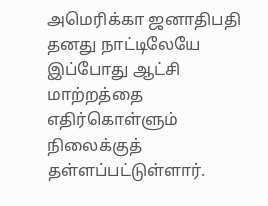அமெரிக்கா ஜனாதிபதி தனது நாட்டிலேயே இப்போது ஆட்சி மாற்றத்தை எதிர்கொள்ளும் நிலைக்குத் தள்ளப்பட்டுள்ளார்.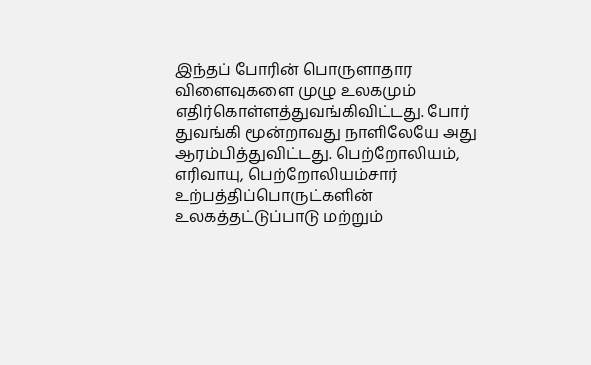இந்தப் போரின் பொருளாதார விளைவுகளை முழு உலகமும் எதிர்கொள்ளத்துவங்கிவிட்டது. போர் துவங்கி மூன்றாவது நாளிலேயே அது ஆரம்பித்துவிட்டது. பெற்றோலியம், எரிவாயு, பெற்றோலியம்சார் உற்பத்திப்பொருட்களின் உலகத்தட்டுப்பாடு மற்றும்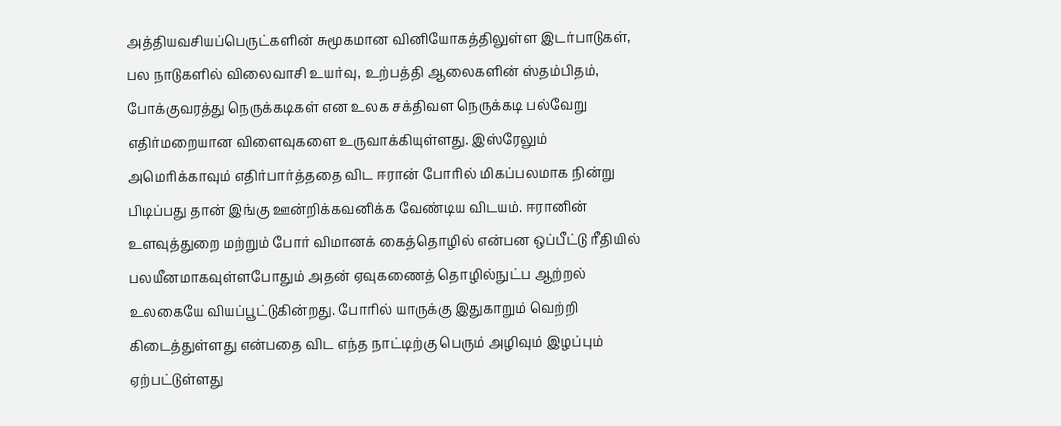அத்தியவசியப்பெருட்களின் சுமூகமான வினியோகத்திலுள்ள இடர்பாடுகள், பல நாடுகளில் விலைவாசி உயர்வு, உற்பத்தி ஆலைகளின் ஸ்தம்பிதம், போக்குவரத்து நெருக்கடிகள் என உலக சக்திவள நெருக்கடி பல்வேறு எதிர்மறையான விளைவுகளை உருவாக்கியுள்ளது. இஸ்ரேலும் அமெரிக்காவும் எதிர்பார்த்ததை விட ஈரான் போரில் மிகப்பலமாக நின்று பிடிப்பது தான் இங்கு ஊன்றிக்கவனிக்க வேண்டிய விடயம். ஈரானின் உளவுத்துறை மற்றும் போர் விமானக் கைத்தொழில் என்பன ஒப்பீட்டு ரீதியில் பலயீனமாகவுள்ளபோதும் அதன் ஏவுகணைத் தொழில்நுட்ப ஆற்றல் உலகையே வியப்பூட்டுகின்றது. போரில் யாருக்கு இதுகாறும் வெற்றி கிடைத்துள்ளது என்பதை விட எந்த நாட்டிற்கு பெரும் அழிவும் இழப்பும் ஏற்பட்டுள்ளது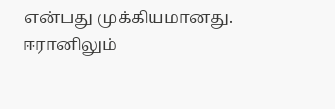என்பது முக்கியமானது. ஈரானிலும்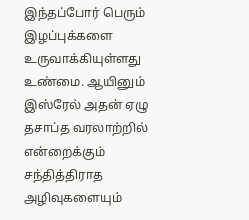இந்தப்போர் பெரும் இழப்புக்களை உருவாக்கியுள்ளது உண்மை. ஆயினும் இஸ்ரேல் அதன் ஏழு தசாப்த வரலாற்றில் என்றைக்கும் சந்தித்திராத அழிவுகளையும்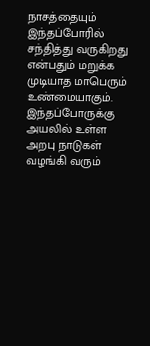நாசத்தையும் இந்தப்போரில் சந்தித்து வருகிறது என்பதும் மறுக்க முடியாத மாபெரும் உண்மையாகும். இந்தப்போருக்கு அயலில் உள்ள அறபு நாடுகள் வழங்கி வரும்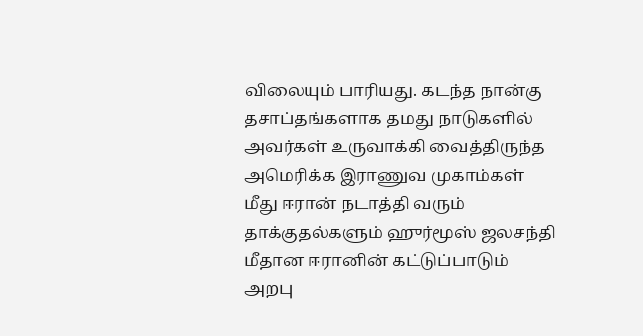விலையும் பாரியது. கடந்த நான்கு தசாப்தங்களாக தமது நாடுகளில் அவர்கள் உருவாக்கி வைத்திருந்த அமெரிக்க இராணுவ முகாம்கள் மீது ஈரான் நடாத்தி வரும் தாக்குதல்களும் ஹுர்மூஸ் ஜலசந்தி மீதான ஈரானின் கட்டுப்பாடும் அறபு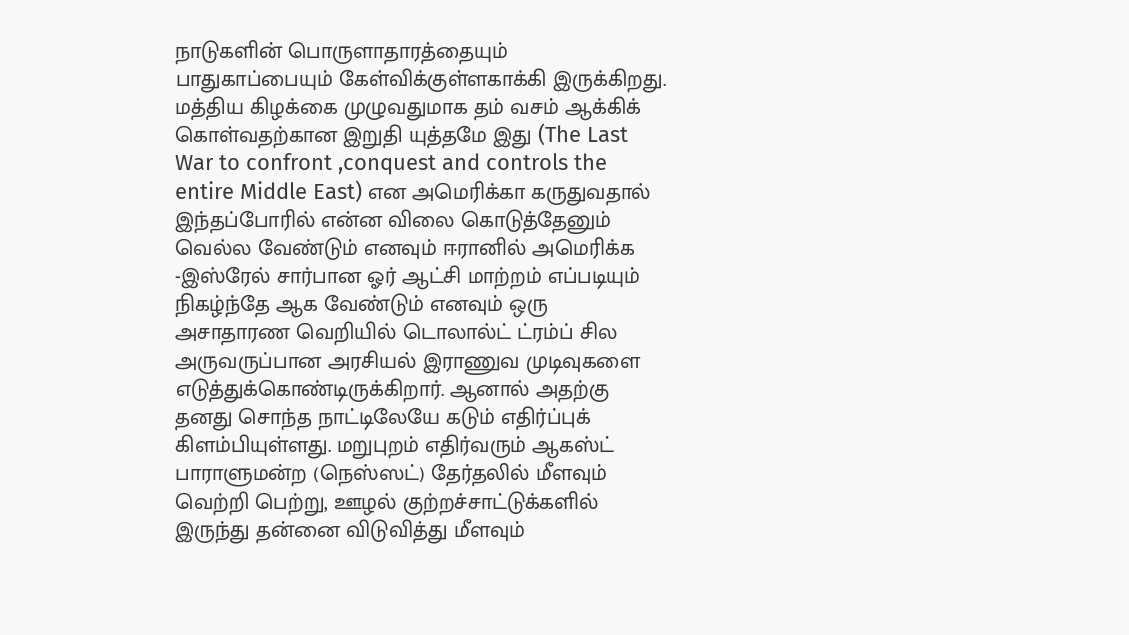நாடுகளின் பொருளாதாரத்தையும் பாதுகாப்பையும் கேள்விக்குள்ளகாக்கி இருக்கிறது. மத்திய கிழக்கை முழுவதுமாக தம் வசம் ஆக்கிக் கொள்வதற்கான இறுதி யுத்தமே இது (The Last War to confront ,conquest and controls the entire Middle East) என அமெரிக்கா கருதுவதால் இந்தப்போரில் என்ன விலை கொடுத்தேனும் வெல்ல வேண்டும் எனவும் ஈரானில் அமெரிக்க -இஸ்ரேல் சார்பான ஓர் ஆட்சி மாற்றம் எப்படியும் நிகழ்ந்தே ஆக வேண்டும் எனவும் ஒரு அசாதாரண வெறியில் டொலால்ட் ட்ரம்ப் சில அருவருப்பான அரசியல் இராணுவ முடிவுகளை எடுத்துக்கொண்டிருக்கிறார். ஆனால் அதற்கு தனது சொந்த நாட்டிலேயே கடும் எதிர்ப்புக் கிளம்பியுள்ளது. மறுபுறம் எதிர்வரும் ஆகஸ்ட் பாராளுமன்ற (நெஸ்ஸட்) தேர்தலில் மீளவும் வெற்றி பெற்று, ஊழல் குற்றச்சாட்டுக்களில் இருந்து தன்னை விடுவித்து மீளவும்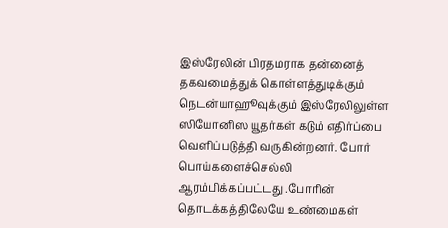இஸ்ரேலின் பிரதமராக தன்னைத் தகவமைத்துக் கொள்ளத்துடிக்கும் நெடன்யாஹூவுக்கும் இஸ்ரேலிலுள்ள ஸியோனிஸ யூதர்கள் கடும் எதிர்ப்பை வெளிப்படுத்தி வருகின்றனர். போர் பொய்களைச்செல்லி ஆரம்பிக்கப்பட்டது .போரின் தொடக்கத்திலேயே உண்மைகள்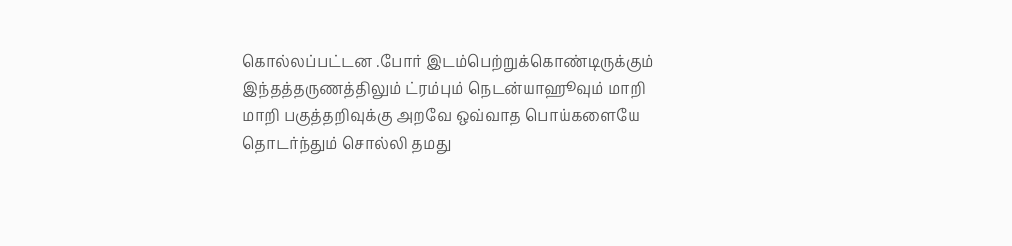கொல்லப்பட்டன .போர் இடம்பெற்றுக்கொண்டிருக்கும் இந்தத்தருணத்திலும் ட்ரம்பும் நெடன்யாஹூவும் மாறி மாறி பகுத்தறிவுக்கு அறவே ஒவ்வாத பொய்களையே தொடர்ந்தும் சொல்லி தமது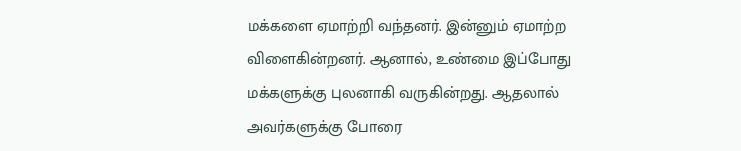மக்களை ஏமாற்றி வந்தனர். இன்னும் ஏமாற்ற விளைகின்றனர். ஆனால், உண்மை இப்போது மக்களுக்கு புலனாகி வருகின்றது. ஆதலால் அவர்களுக்கு போரை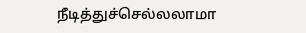நீடித்துச்செல்லலாமா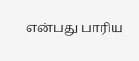என்பது பாரிய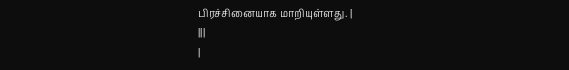பிரச்சினையாக மாறியுள்ளது. |
|||
|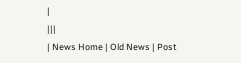|
|||
| News Home | Old News | Post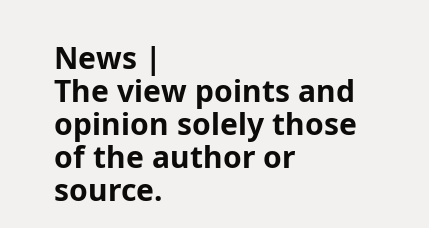News |
The view points and opinion solely those of the author or source.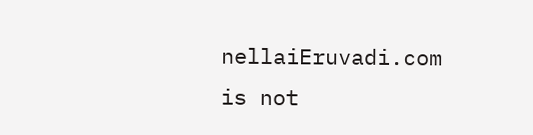nellaiEruvadi.com is not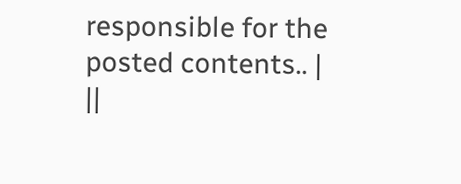responsible for the posted contents.. |
||